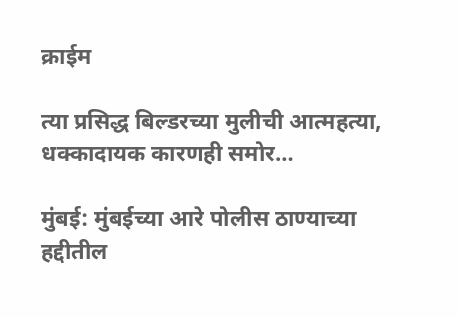क्राईम

त्या प्रसिद्ध बिल्डरच्या मुलीची आत्महत्या, धक्कादायक कारणही समोर…

मुंबई: मुंबईच्या आरे पोलीस ठाण्याच्या हद्दीतील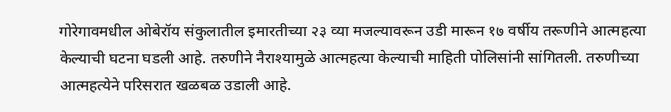गोरेगावमधील ओबेरॉय संकुलातील इमारतीच्या २३ व्या मजल्यावरून उडी मारून १७ वर्षीय तरूणीने आत्महत्या केल्याची घटना घडली आहे. तरुणीने नैराश्यामुळे आत्महत्या केल्याची माहिती पोलिसांनी सांगितली. तरुणीच्या आत्महत्येने परिसरात खळबळ उडाली आहे.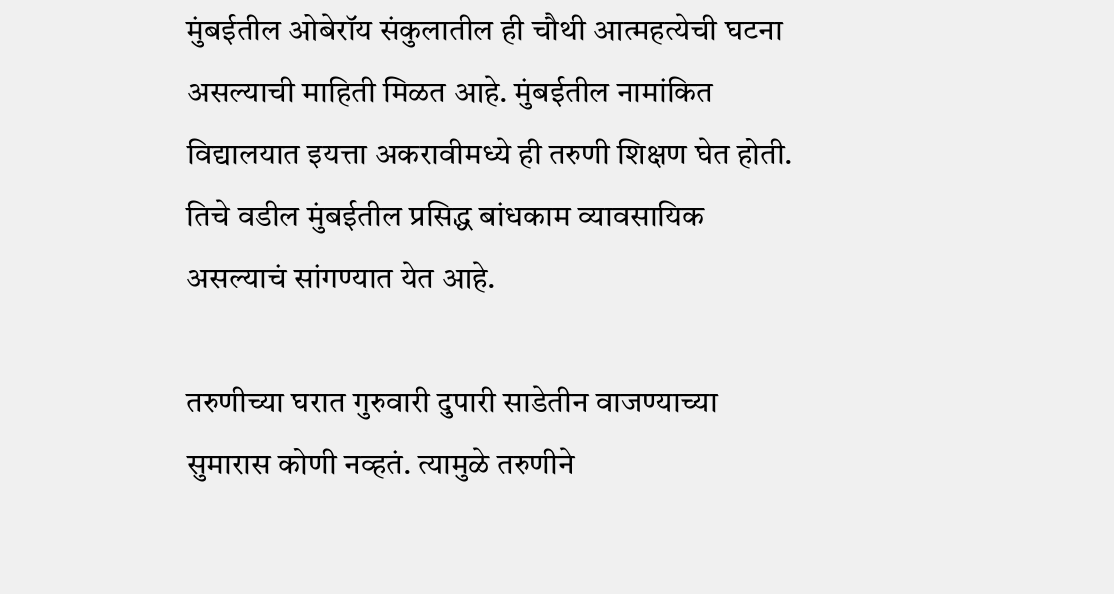मुंबईतील ओबेरॉय संकुलातील ही चौथी आत्महत्येची घटना असल्याची माहिती मिळत आहे. मुंबईतील नामांकित विद्यालयात इयत्ता अकरावीमध्ये ही तरुणी शिक्षण घेत होती. तिचे वडील मुंबईतील प्रसिद्ध बांधकाम व्यावसायिक असल्याचं सांगण्यात येत आहे.

तरुणीच्या घरात गुरुवारी दुपारी साडेतीन वाजण्याच्या सुमारास कोणी नव्हतं. त्यामुळे तरुणीने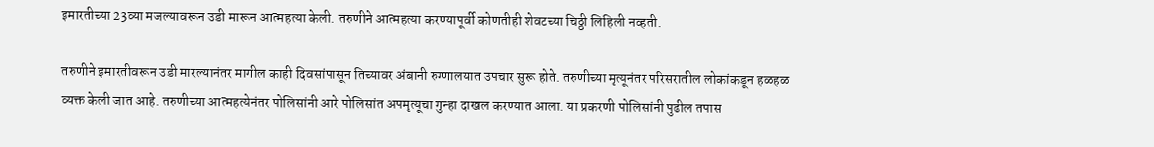इमारतीच्या 23व्या मजल्यावरून उडी मारून आत्महत्या केली. तरुणीने आत्महत्या करण्यापूर्वी कोणतीही शेवटच्या चिठ्ठी लिहिली नव्हती.

तरुणीने इमारतीवरून उडी मारल्यानंतर मागील काही दिवसांपासून तिच्यावर अंबानी रुग्णालयात उपचार सुरू होते. तरुणीच्या मृत्यूनंतर परिसरातील लोकांकडून हळहळ व्यक्त केली जात आहे. तरुणीच्या आत्महत्येनंतर पोलिसांनी आरे पोलिसांत अपमृत्यूचा गुन्हा दाखल करण्यात आला. या प्रकरणी पोलिसांनी पुढील तपास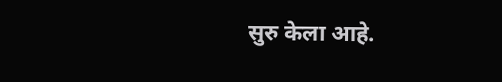सुरु केला आहे.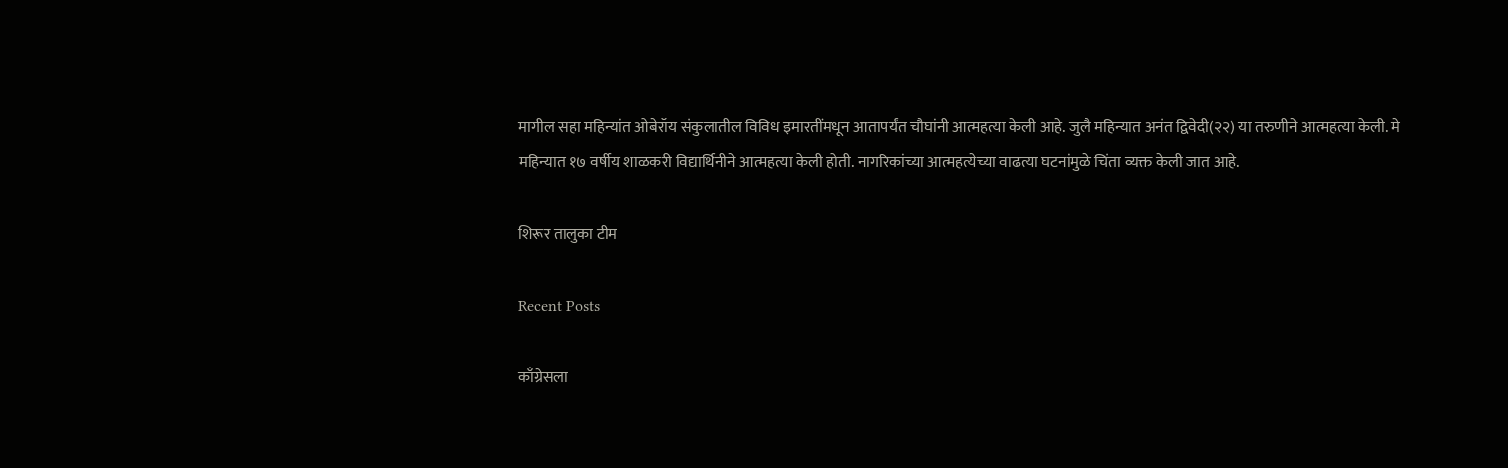मागील सहा महिन्यांत ओबेरॉय संकुलातील विविध इमारतींमधून आतापर्यंत चौघांनी आत्महत्या केली आहे. जुलै महिन्यात अनंत द्विवेदी(२२) या तरुणीने आत्महत्या केली. मे महिन्यात १७ वर्षीय शाळकरी विद्यार्थिनीने आत्महत्या केली होती. नागरिकांच्या आत्महत्येच्या वाढत्या घटनांमुळे चिंता व्यक्त केली जात आहे.

शिरूर तालुका टीम

Recent Posts

काँग्रेसला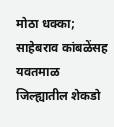मोठा धक्का; साहेबराव कांबळेंसह यवतमाळ जिल्ह्यातील शेकडो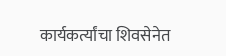कार्यकर्त्यांचा शिवसेनेत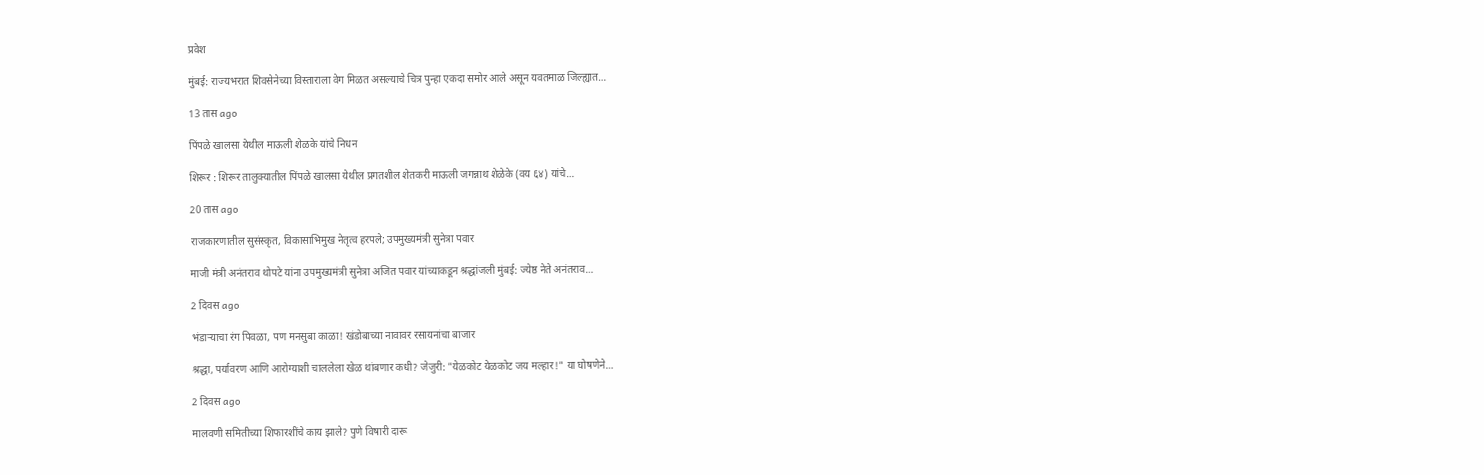प्रवेश

मुंबई: राज्यभरात शिवसेनेच्या विस्ताराला वेग मिळत असल्याचे चित्र पुन्हा एकदा समोर आले असून यवतमाळ जिल्ह्यात…

13 तास ago

पिंपळे खालसा येथील माऊली शेळके यांचे निधन

शिरूर : शिरूर तालुक्यातील पिंपळे खालसा येथील प्रगतशील शेतकरी माऊली जगन्नाथ शेळेके (वय ६४) यांचे…

20 तास ago

राजकारणातील सुसंस्कृत, विकासाभिमुख नेतृत्व हरपले; उपमुख्यमंत्री सुनेत्रा पवार

माजी मंत्री अनंतराव थोपटे यांना उपमुख्यमंत्री सुनेत्रा अजित पवार यांच्याकडून श्रद्धांजली मुंबई: ज्येष्ठ नेते अनंतराव…

2 दिवस ago

भंडाऱ्याचा रंग पिवळा, पण मनसुबा काळा! खंडोबाच्या नावावर रसायनांचा बाजार

श्रद्धा, पर्यावरण आणि आरोग्याशी चाललेला खेळ थांबणार कधी? जेजुरी: "येळकोट येळकोट जय मल्हार!" या घोषणेने…

2 दिवस ago

मालवणी समितीच्या शिफारशींचे काय झाले? पुणे विषारी दारू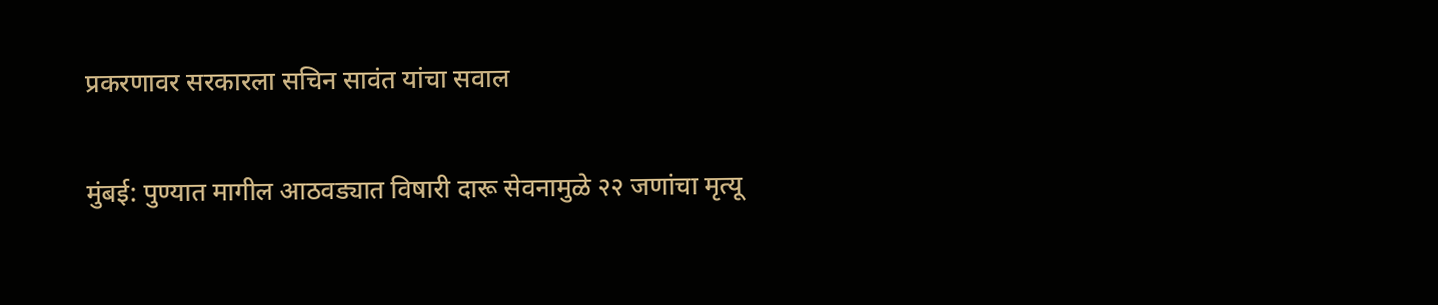प्रकरणावर सरकारला सचिन सावंत यांचा सवाल

मुंबई: पुण्यात मागील आठवड्यात विषारी दारू सेवनामुळे २२ जणांचा मृत्यू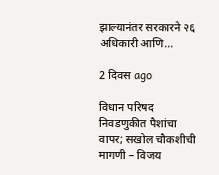झाल्यानंतर सरकारने २६ अधिकारी आणि…

2 दिवस ago

विधान परिषद निवडणुकीत पैशांचा वापर; सखोल चौकशीची मागणी – विजय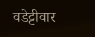वडेट्टीवार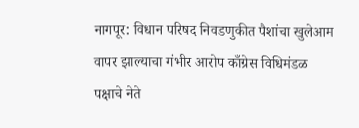नागपूर: विधान परिषद निवडणुकीत पैशांचा खुलेआम वापर झाल्याचा गंभीर आरोप काँग्रेस विधिमंडळ पक्षाचे नेते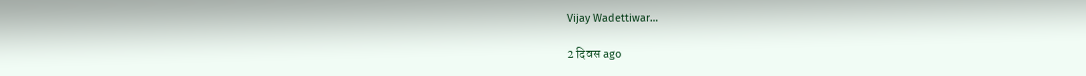Vijay Wadettiwar…

2 दिवस ago